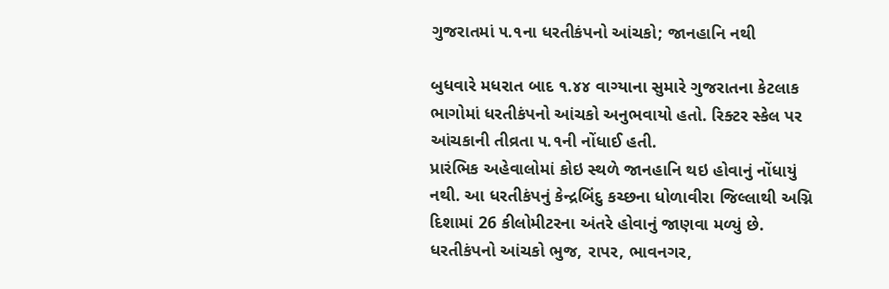ગુજરાતમાં ૫.૧ના ધરતીકંપનો આંચકો; જાનહાનિ નથી

બુધવારે મધરાત બાદ ૧.૪૪ વાગ્યાના સુમારે ગુજરાતના કેટલાક ભાગોમાં ધરતીકંપનો આંચકો અનુભવાયો હતો. રિક્ટર સ્કેલ પર આંચકાની તીવ્રતા ૫.૧ની નોંધાઈ હતી.
પ્રારંભિક અહેવાલોમાં કોઇ સ્થળે જાનહાનિ થઇ હોવાનું નોંધાયું નથી. આ ધરતીકંપનું કેન્દ્રબિંદુ કચ્છના ધોળાવીરા જિલ્લાથી અગ્નિ દિશામાં 26 કીલોમીટરના અંતરે હોવાનું જાણવા મળ્યું છે.
ધરતીકંપનો આંચકો ભુજ, રાપર, ભાવનગર,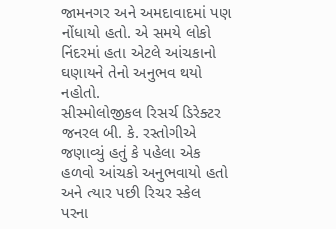જામનગર અને અમદાવાદમાં પણ નોંધાયો હતો. એ સમયે લોકો નિંદરમાં હતા એટલે આંચકાનો ઘણાયને તેનો અનુભવ થયો નહોતો.
સીસ્મોલોજીકલ રિસર્ચ ડિરેક્ટર જનરલ બી. કે. રસ્તોગીએ જણાવ્યું હતું કે પહેલા એક હળવો આંચકો અનુભવાયો હતો અને ત્યાર પછી રિચર સ્કેલ પરના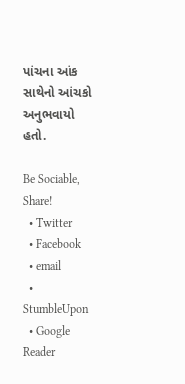પાંચના આંક સાથેનો આંચકો અનુભવાયો હતો.

Be Sociable, Share!
  • Twitter
  • Facebook
  • email
  • StumbleUpon
  • Google Reader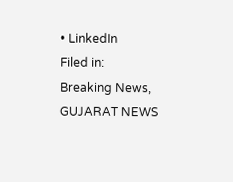• LinkedIn
Filed in: Breaking News, GUJARAT NEWS